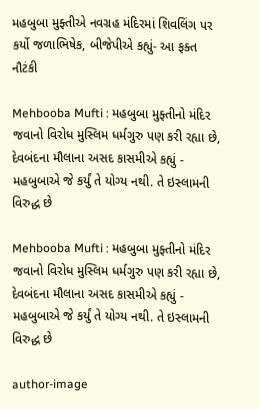મહબુબા મુફ્તીએ નવગ્રહ મંદિરમાં શિવલિંગ પર કર્યો જળાભિષેક, બીજેપીએ કહ્યું- આ ફક્ત નૌટંકી

Mehbooba Mufti : મહબુબા મુફ્તીનો મંદિર જવાનો વિરોધ મુસ્લિમ ધર્મગુરુ પણ કરી રહ્યા છે, દેવબંદના મૌલાના અસદ કાસમીએ કહ્યું - મહબુબાએ જે કર્યું તે યોગ્ય નથી. તે ઇસ્લામની વિરુદ્ધ છે

Mehbooba Mufti : મહબુબા મુફ્તીનો મંદિર જવાનો વિરોધ મુસ્લિમ ધર્મગુરુ પણ કરી રહ્યા છે, દેવબંદના મૌલાના અસદ કાસમીએ કહ્યું - મહબુબાએ જે કર્યું તે યોગ્ય નથી. તે ઇસ્લામની વિરુદ્ધ છે

author-image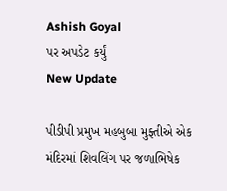Ashish Goyal
પર અપડેટ કર્યું
New Update

પીડીપી પ્રમુખ મહબુબા મુફ્તીએ એક મંદિરમાં શિવલિંગ પર જળાભિષેક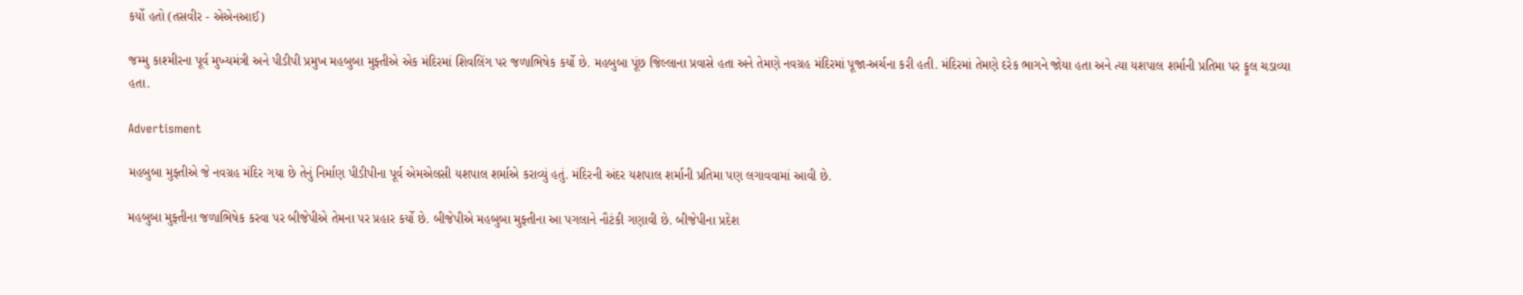કર્યો હતો (તસવીર - એએનઆઈ)

જમ્મુ કાશ્મીરના પૂર્વ મુખ્યમંત્રી અને પીડીપી પ્રમુખ મહબુબા મુફ્તીએ એક મંદિરમાં શિવલિંગ પર જળાભિષેક કર્યો છે. મહબુબા પૂંછ જિલ્લાના પ્રવાસે હતા અને તેમણે નવગ્રહ મંદિરમાં પૂજા-અર્ચના કરી હતી. મંદિરમાં તેમણે દરેક ભાગને જોયા હતા અને ત્યા યશપાલ શર્માની પ્રતિમા પર ફૂલ ચડાવ્યા હતા.

Advertisment

મહબુબા મુફ્તીએ જે નવગ્રહ મંદિર ગયા છે તેનું નિર્માણ પીડીપીના પૂર્વ એમએલસી યશપાલ શર્માએ કરાવ્યું હતું. મંદિરની અંદર યશપાલ શર્માની પ્રતિમા પણ લગાવવામાં આવી છે.

મહબુબા મુફ્તીના જળાભિષેક કરવા પર બીજેપીએ તેમના પર પ્રહાર કર્યો છે. બીજેપીએ મહબુબા મુફ્તીના આ પગલાને નૌટંકી ગણાવી છે. બીજેપીના પ્રદેશ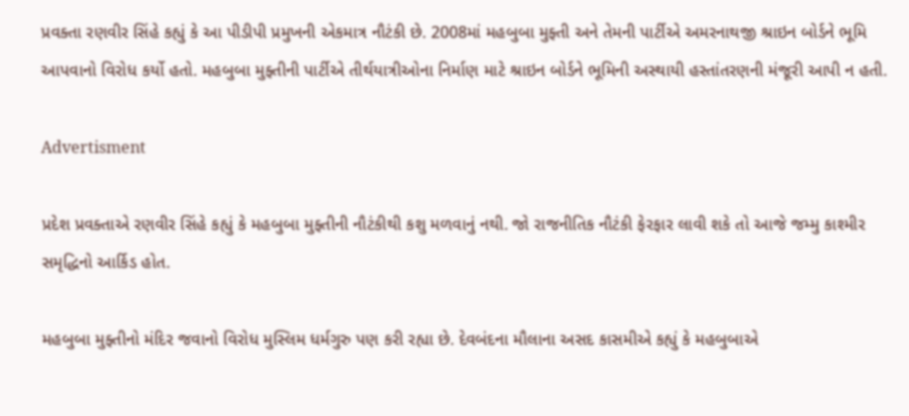પ્રવક્તા રણવીર સિંહે કહ્યું કે આ પીડીપી પ્રમુખની એકમાત્ર નૌટંકી છે. 2008માં મહબુબા મુફ્તી અને તેમની પાર્ટીએ અમરનાથજી શ્રાઇન બોર્ડને ભૂમિ આપવાનો વિરોધ કર્યો હતો. મહબુબા મુફ્તીની પાર્ટીએ તીર્થયાત્રીઓના નિર્માણ માટે શ્રાઇન બોર્ડને ભૂમિની અસ્થાયી હસ્તાંતરણની મંજૂરી આપી ન હતી.

Advertisment

પ્રદેશ પ્રવક્તાએ રણવીર સિંહે કહ્યું કે મહબુબા મુફ્તીની નૌટંકીથી કશુ મળવાનું નથી. જો રાજનીતિક નૌટંકી ફેરફાર લાવી શકે તો આજે જમ્મુ કાશ્મીર સમૃદ્ધિનો આર્કિડ હોત.

મહબુબા મુફ્તીનો મંદિર જવાનો વિરોધ મુસ્લિમ ધર્મગુરુ પણ કરી રહ્યા છે. દેવબંદના મૌલાના અસદ કાસમીએ કહ્યું કે મહબુબાએ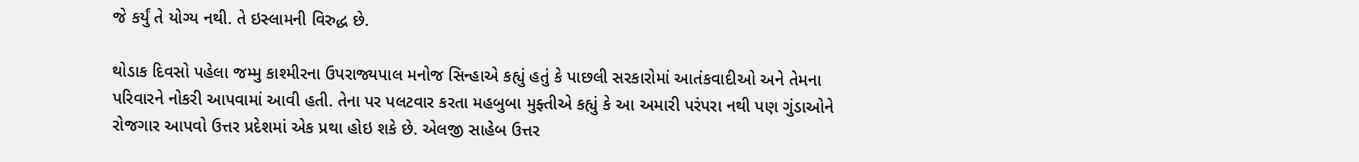જે કર્યું તે યોગ્ય નથી. તે ઇસ્લામની વિરુદ્ધ છે.

થોડાક દિવસો પહેલા જમ્મુ કાશ્મીરના ઉપરાજ્યપાલ મનોજ સિન્હાએ કહ્યું હતું કે પાછલી સરકારોમાં આતંકવાદીઓ અને તેમના પરિવારને નોકરી આપવામાં આવી હતી. તેના પર પલટવાર કરતા મહબુબા મુફ્તીએ કહ્યું કે આ અમારી પરંપરા નથી પણ ગુંડાઓને રોજગાર આપવો ઉત્તર પ્રદેશમાં એક પ્રથા હોઇ શકે છે. એલજી સાહેબ ઉત્તર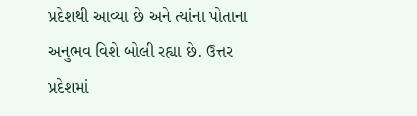પ્રદેશથી આવ્યા છે અને ત્યાંના પોતાના અનુભવ વિશે બોલી રહ્યા છે. ઉત્તર પ્રદેશમાં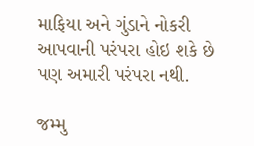માફિયા અને ગુંડાને નોકરી આપવાની પરંપરા હોઇ શકે છે પણ અમારી પરંપરા નથી.

જમ્મુ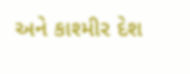અને કાશ્મીર દેશ